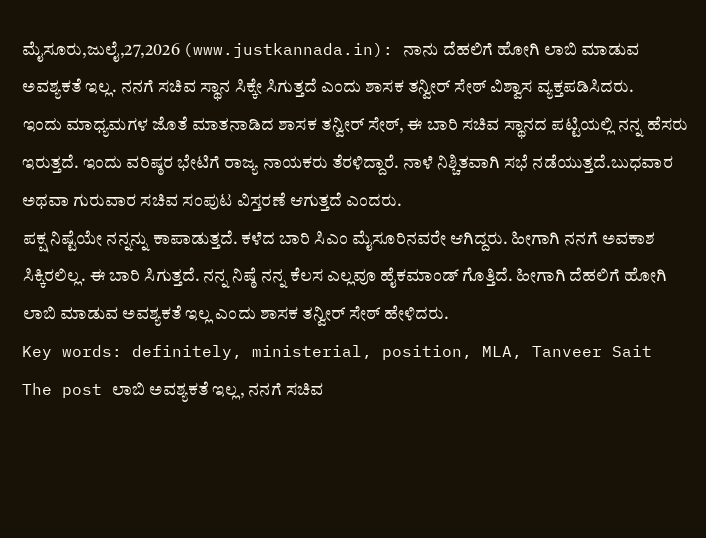ಮೈಸೂರು,ಜುಲೈ,27,2026 (www.justkannada.in): ನಾನು ದೆಹಲಿಗೆ ಹೋಗಿ ಲಾಬಿ ಮಾಡುವ ಅವಶ್ಯಕತೆ ಇಲ್ಲ. ನನಗೆ ಸಚಿವ ಸ್ಥಾನ ಸಿಕ್ಕೇ ಸಿಗುತ್ತದೆ ಎಂದು ಶಾಸಕ ತನ್ವೀರ್ ಸೇಠ್ ವಿಶ್ವಾಸ ವ್ಯಕ್ತಪಡಿಸಿದರು.
ಇಂದು ಮಾಧ್ಯಮಗಳ ಜೊತೆ ಮಾತನಾಡಿದ ಶಾಸಕ ತನ್ವೀರ್ ಸೇಠ್, ಈ ಬಾರಿ ಸಚಿವ ಸ್ಥಾನದ ಪಟ್ಟಿಯಲ್ಲಿ ನನ್ನ ಹೆಸರು ಇರುತ್ತದೆ. ಇಂದು ವರಿಷ್ಠರ ಭೇಟಿಗೆ ರಾಜ್ಯ ನಾಯಕರು ತೆರಳಿದ್ದಾರೆ. ನಾಳೆ ನಿಶ್ಚಿತವಾಗಿ ಸಭೆ ನಡೆಯುತ್ತದೆ.ಬುಧವಾರ ಅಥವಾ ಗುರುವಾರ ಸಚಿವ ಸಂಪುಟ ವಿಸ್ತರಣೆ ಆಗುತ್ತದೆ ಎಂದರು.
ಪಕ್ಷ ನಿಷ್ಟೆಯೇ ನನ್ನನ್ನು ಕಾಪಾಡುತ್ತದೆ. ಕಳೆದ ಬಾರಿ ಸಿಎಂ ಮೈಸೂರಿನವರೇ ಆಗಿದ್ದರು. ಹೀಗಾಗಿ ನನಗೆ ಅವಕಾಶ ಸಿಕ್ಕಿರಲಿಲ್ಲ. ಈ ಬಾರಿ ಸಿಗುತ್ತದೆ. ನನ್ನ ನಿಷ್ಠೆ ನನ್ನ ಕೆಲಸ ಎಲ್ಲವೂ ಹೈಕಮಾಂಡ್ ಗೊತ್ತಿದೆ. ಹೀಗಾಗಿ ದೆಹಲಿಗೆ ಹೋಗಿ ಲಾಬಿ ಮಾಡುವ ಅವಶ್ಯಕತೆ ಇಲ್ಲ ಎಂದು ಶಾಸಕ ತನ್ವೀರ್ ಸೇಠ್ ಹೇಳಿದರು.
Key words: definitely, ministerial, position, MLA, Tanveer Sait
The post ಲಾಬಿ ಅವಶ್ಯಕತೆ ಇಲ್ಲ, ನನಗೆ ಸಚಿವ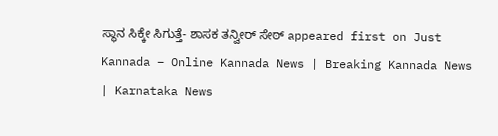ಸ್ಥಾನ ಸಿಕ್ಕೇ ಸಿಗುತ್ತೆ- ಶಾಸಕ ತನ್ವೀರ್ ಸೇಠ್ appeared first on Just Kannada – Online Kannada News | Breaking Kannada News | Karnataka News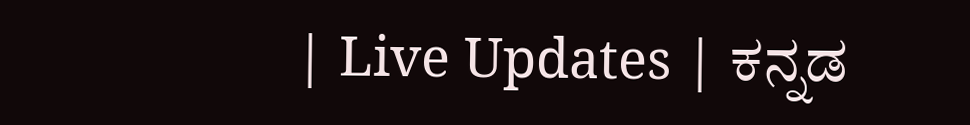| Live Updates | ಕನ್ನಡ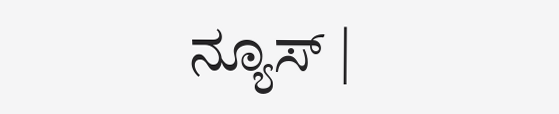ನ್ಯೂಸ್ |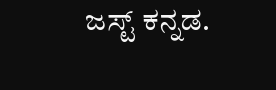ಜಸ್ಟ್ ಕನ್ನಡ.